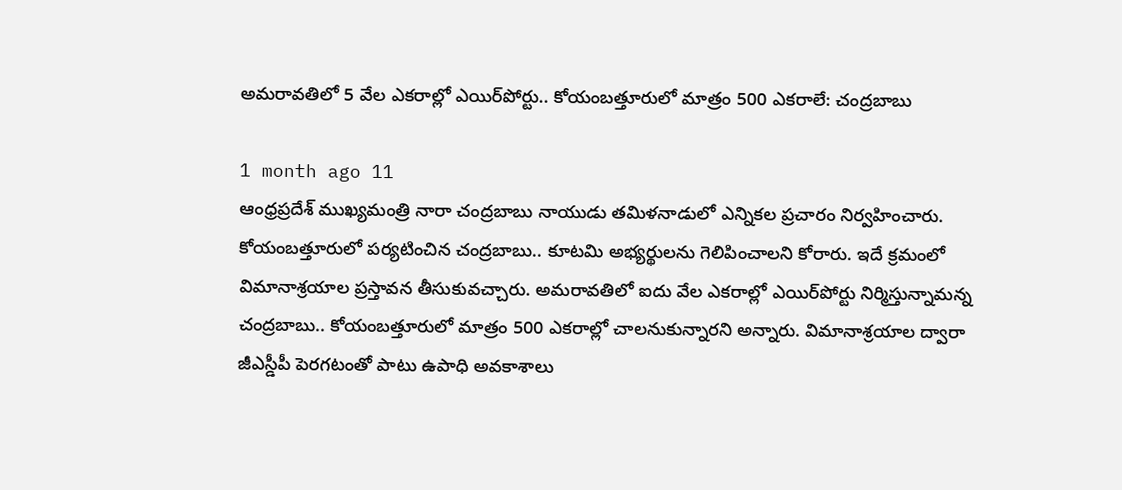అమరావతిలో 5 వేల ఎకరాల్లో ఎయిర్‌పోర్టు.. కోయంబత్తూరులో మాత్రం 500 ఎకరాలే: చంద్రబాబు

1 month ago 11
ఆంధ్రప్రదేశ్ ముఖ్యమంత్రి నారా చంద్రబాబు నాయుడు తమిళనాడులో ఎన్నికల ప్రచారం నిర్వహించారు. కోయంబత్తూరులో పర్యటించిన చంద్రబాబు.. కూటమి అభ్యర్థులను గెలిపించాలని కోరారు. ఇదే క్రమంలో విమానాశ్రయాల ప్రస్తావన తీసుకువచ్చారు. అమరావతిలో ఐదు వేల ఎకరాల్లో ఎయిర్‌పోర్టు నిర్మిస్తున్నామన్న చంద్రబాబు.. కోయంబత్తూరులో మాత్రం 500 ఎకరాల్లో చాలనుకున్నారని అన్నారు. విమానాశ్రయాల ద్వారా జీఎస్డీపీ పెరగటంతో పాటు ఉపాధి అవకాశాలు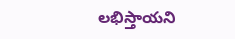లభిస్తాయని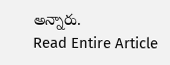అన్నారు.
Read Entire Article